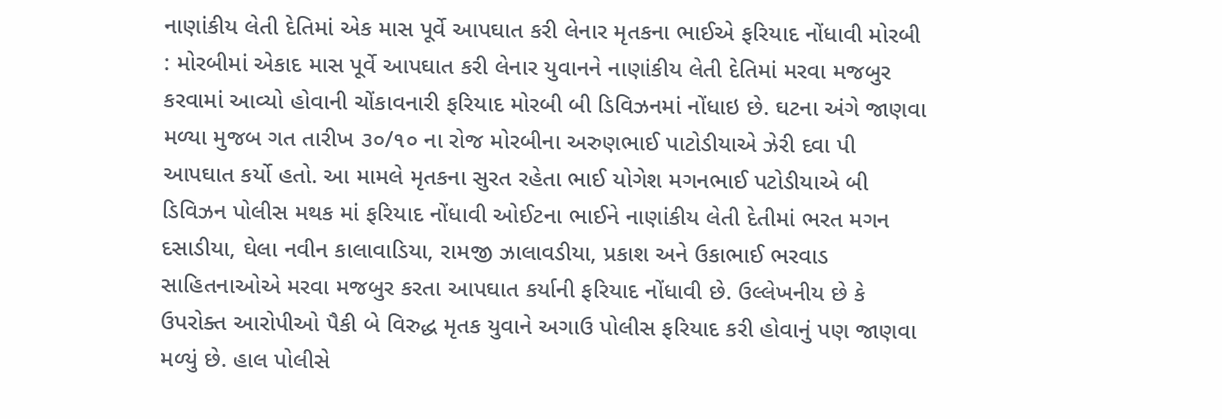નાણાંકીય લેતી દેતિમાં એક માસ પૂર્વે આપઘાત કરી લેનાર મૃતકના ભાઈએ ફરિયાદ નોંધાવી મોરબી : મોરબીમાં એકાદ માસ પૂર્વે આપઘાત કરી લેનાર યુવાનને નાણાંકીય લેતી દેતિમાં મરવા મજબુર કરવામાં આવ્યો હોવાની ચોંકાવનારી ફરિયાદ મોરબી બી ડિવિઝનમાં નોંધાઇ છે. ઘટના અંગે જાણવા મળ્યા મુજબ ગત તારીખ ૩૦/૧૦ ના રોજ મોરબીના અરુણભાઈ પાટોડીયાએ ઝેરી દવા પી આપઘાત કર્યો હતો. આ મામલે મૃતકના સુરત રહેતા ભાઈ યોગેશ મગનભાઈ પટોડીયાએ બી ડિવિઝન પોલીસ મથક માં ફરિયાદ નોંધાવી ઓઈટના ભાઈને નાણાંકીય લેતી દેતીમાં ભરત મગન દસાડીયા, ઘેલા નવીન કાલાવાડિયા, રામજી ઝાલાવડીયા, પ્રકાશ અને ઉકાભાઈ ભરવાડ સાહિતનાઓએ મરવા મજબુર કરતા આપઘાત કર્યાની ફરિયાદ નોંધાવી છે. ઉલ્લેખનીય છે કે ઉપરોક્ત આરોપીઓ પૈકી બે વિરુદ્ધ મૃતક યુવાને અગાઉ પોલીસ ફરિયાદ કરી હોવાનું પણ જાણવા મળ્યું છે. હાલ પોલીસે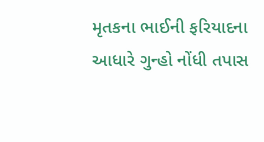મૃતકના ભાઈની ફરિયાદના આધારે ગુન્હો નોંધી તપાસ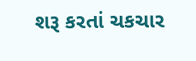શરૂ કરતાં ચકચાર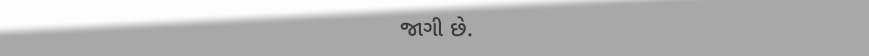જાગી છે.